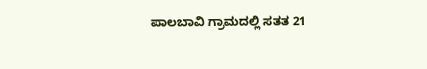ಪಾಲಬಾವಿ ಗ್ರಾಮದಲ್ಲಿ ಸತತ 21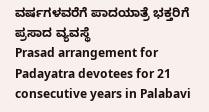ವರ್ಷಗಳವರೆಗೆ ಪಾದಯಾತ್ರೆ ಭಕ್ತರಿಗೆ ಪ್ರಸಾದ ವ್ಯವಸ್ಥೆ
Prasad arrangement for Padayatra devotees for 21 consecutive years in Palabavi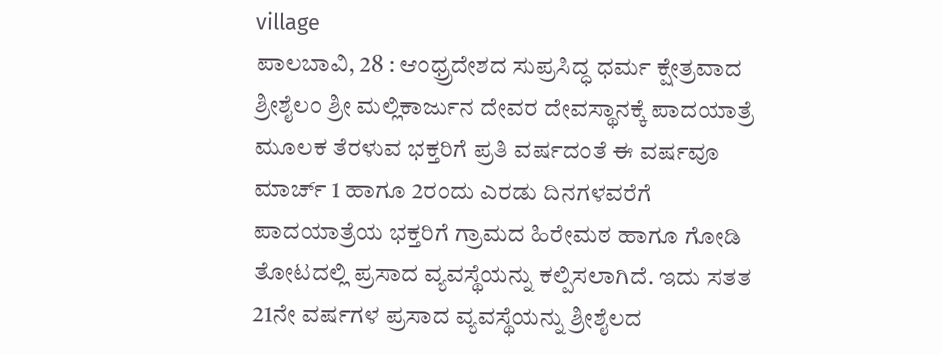village
ಪಾಲಬಾವಿ, 28 : ಆಂಧ್ರ್ರದೇಶದ ಸುಪ್ರಸಿದ್ಧ ಧರ್ಮ ಕ್ಷೇತ್ರವಾದ ಶ್ರೀಶೈಲಂ ಶ್ರೀ ಮಲ್ಲಿಕಾರ್ಜುನ ದೇವರ ದೇವಸ್ಥಾನಕ್ಕೆ ಪಾದಯಾತ್ರೆ ಮೂಲಕ ತೆರಳುವ ಭಕ್ತರಿಗೆ ಪ್ರತಿ ವರ್ಷದಂತೆ ಈ ವರ್ಷವೂ ಮಾರ್ಚ್ 1 ಹಾಗೂ 2ರಂದು ಎರಡು ದಿನಗಳವರೆಗೆ ಪಾದಯಾತ್ರೆಯ ಭಕ್ತರಿಗೆ ಗ್ರಾಮದ ಹಿರೇಮಠ ಹಾಗೂ ಗೋಡಿ ತೋಟದಲ್ಲಿ ಪ್ರಸಾದ ವ್ಯವಸ್ಥೆಯನ್ನು ಕಲ್ಪಿಸಲಾಗಿದೆ. ಇದು ಸತತ 21ನೇ ವರ್ಷಗಳ ಪ್ರಸಾದ ವ್ಯವಸ್ಥೆಯನ್ನು ಶ್ರೀಶೈಲದ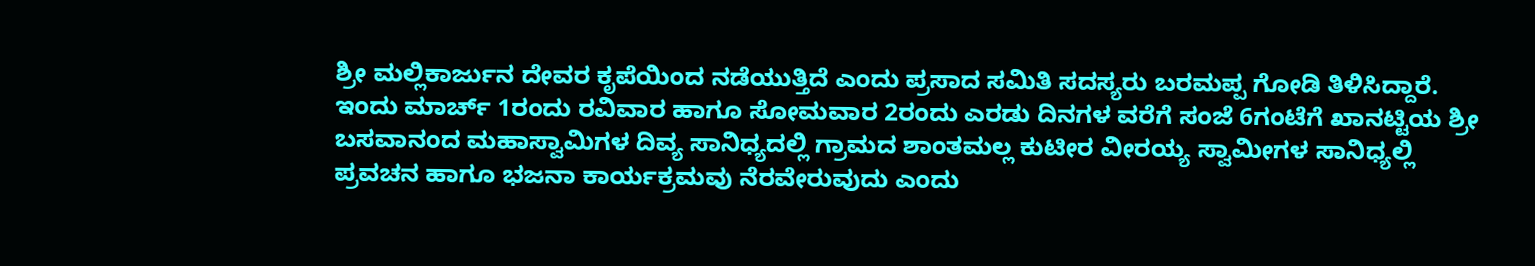ಶ್ರೀ ಮಲ್ಲಿಕಾರ್ಜುನ ದೇವರ ಕೃಪೆಯಿಂದ ನಡೆಯುತ್ತಿದೆ ಎಂದು ಪ್ರಸಾದ ಸಮಿತಿ ಸದಸ್ಯರು ಬರಮಪ್ಪ ಗೋಡಿ ತಿಳಿಸಿದ್ದಾರೆ. ಇಂದು ಮಾರ್ಚ್ 1ರಂದು ರವಿವಾರ ಹಾಗೂ ಸೋಮವಾರ 2ರಂದು ಎರಡು ದಿನಗಳ ವರೆಗೆ ಸಂಜೆ 6ಗಂಟೆಗೆ ಖಾನಟ್ಟಿಯ ಶ್ರೀ ಬಸವಾನಂದ ಮಹಾಸ್ವಾಮಿಗಳ ದಿವ್ಯ ಸಾನಿಧ್ಯದಲ್ಲಿ ಗ್ರಾಮದ ಶಾಂತಮಲ್ಲ ಕುಟೀರ ವೀರಯ್ಯ ಸ್ವಾಮೀಗಳ ಸಾನಿಧ್ಯಲ್ಲಿ ಪ್ರವಚನ ಹಾಗೂ ಭಜನಾ ಕಾರ್ಯಕ್ರಮವು ನೆರವೇರುವುದು ಎಂದು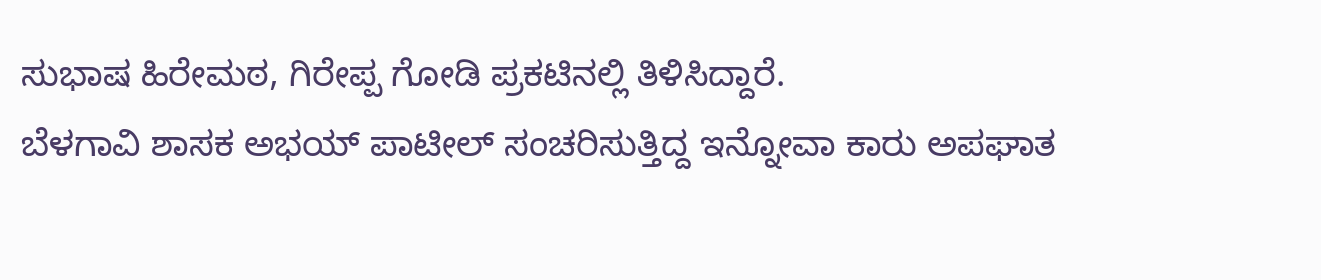ಸುಭಾಷ ಹಿರೇಮಠ, ಗಿರೇಪ್ಪ ಗೋಡಿ ಪ್ರಕಟಿನಲ್ಲಿ ತಿಳಿಸಿದ್ದಾರೆ.
ಬೆಳಗಾವಿ ಶಾಸಕ ಅಭಯ್ ಪಾಟೀಲ್ ಸಂಚರಿಸುತ್ತಿದ್ದ ಇನ್ನೋವಾ ಕಾರು ಅಪಘಾತ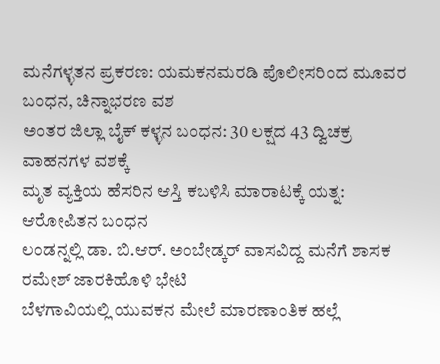ಮನೆಗಳ್ಳತನ ಪ್ರಕರಣ: ಯಮಕನಮರಡಿ ಪೊಲೀಸರಿಂದ ಮೂವರ ಬಂಧನ, ಚಿನ್ನಾಭರಣ ವಶ
ಅಂತರ ಜಿಲ್ಲಾ ಬೈಕ್ ಕಳ್ಳನ ಬಂಧನ: 30 ಲಕ್ಷದ 43 ದ್ವಿಚಕ್ರ ವಾಹನಗಳ ವಶಕ್ಕೆ
ಮೃತ ವ್ಯಕ್ತಿಯ ಹೆಸರಿನ ಆಸ್ತಿ ಕಬಳಿಸಿ ಮಾರಾಟಕ್ಕೆ ಯತ್ನ: ಆರೋಪಿತನ ಬಂಧನ
ಲಂಡನ್ನಲ್ಲಿ ಡಾ. ಬಿ.ಆರ್. ಅಂಬೇಡ್ಕರ್ ವಾಸವಿದ್ದ ಮನೆಗೆ ಶಾಸಕ ರಮೇಶ್ ಜಾರಕಿಹೊಳಿ ಭೇಟಿ
ಬೆಳಗಾವಿಯಲ್ಲಿ ಯುವಕನ ಮೇಲೆ ಮಾರಣಾಂತಿಕ ಹಲ್ಲೆ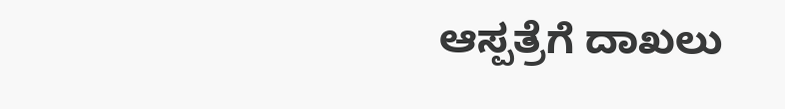ಆಸ್ಪತ್ರೆಗೆ ದಾಖಲು